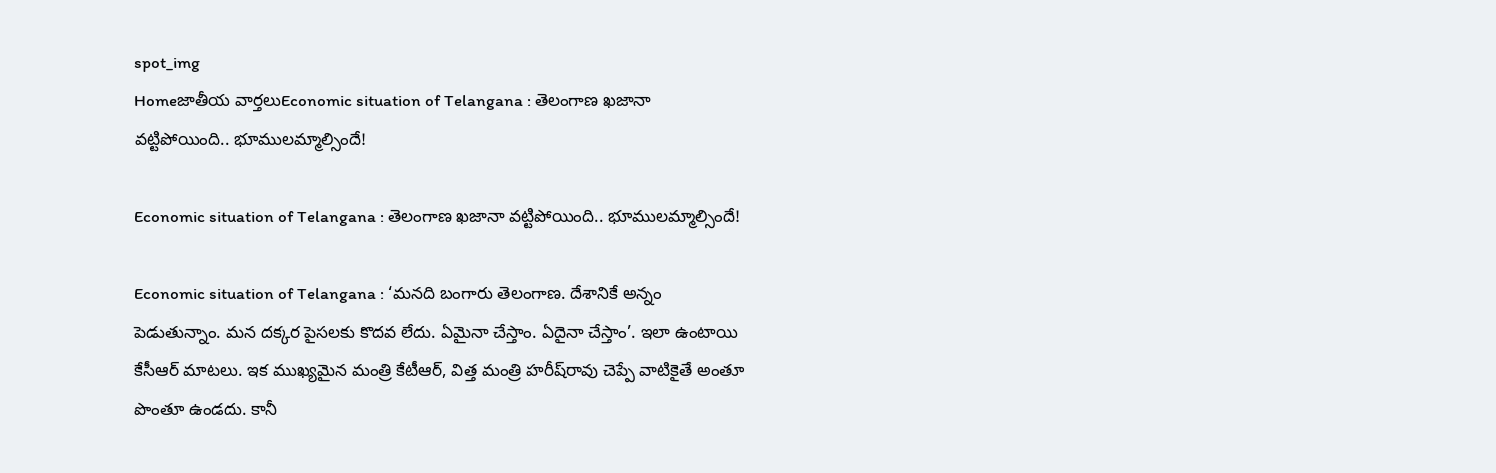spot_img
Homeజాతీయ వార్తలుEconomic situation of Telangana : తెలంగాణ ఖజానా వట్టిపోయింది.. భూములమ్మాల్సిందే!

Economic situation of Telangana : తెలంగాణ ఖజానా వట్టిపోయింది.. భూములమ్మాల్సిందే!

Economic situation of Telangana : ‘మనది బంగారు తెలంగాణ. దేశానికే అన్నం పెడుతున్నాం. మన దక్కర పైసలకు కొదవ లేదు. ఏమైనా చేస్తాం. ఏదైనా చేస్తాం’. ఇలా ఉంటాయి కేసీఆర్‌ మాటలు. ఇక ముఖ్యమైన మంత్రి కేటీఆర్‌, విత్త మంత్రి హరీష్‌రావు చెప్పే వాటికైతే అంతూ పొంతూ ఉండదు. కానీ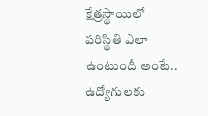క్షేత్రస్థాయిలో పరిస్థితి ఎలా ఉంటుందీ అంటే.. ఉద్యోగులకు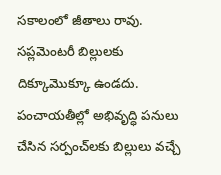సకాలంలో జీతాలు రావు. సప్లమెంటరీ బిల్లులకు దిక్కూమొక్కూ ఉండదు. పంచాయతీల్లో అభివృద్ధి పనులు చేసిన సర్పంచ్‌లకు బిల్లులు వచ్చే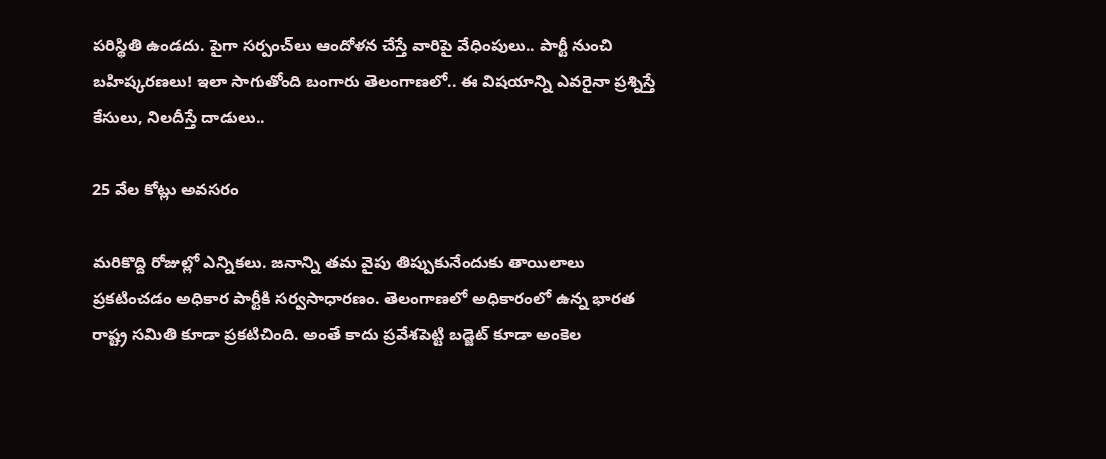పరిస్థితి ఉండదు. పైగా సర్పంచ్‌లు ఆందోళన చేస్తే వారిపై వేధింపులు.. పార్టీ నుంచి బహిష్కరణలు! ఇలా సాగుతోంది బంగారు తెలంగాణలో.. ఈ విషయాన్ని ఎవరైనా ప్రశ్నిస్తే కేసులు, నిలదీస్తే దాడులు..

25 వేల కోట్లు అవసరం

మరికొద్ది రోజుల్లో ఎన్నికలు. జనాన్ని తమ వైపు తిప్పుకునేందుకు తాయిలాలు ప్రకటించడం అధికార పార్టీకి సర్వసాధారణం. తెలంగాణలో అధికారంలో ఉన్న భారత రాష్ట్ర సమితి కూడా ప్రకటిచింది. అంతే కాదు ప్రవేశపెట్టి బడ్జెట్‌ కూడా అంకెల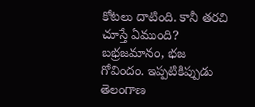కోటలు దాటింది. కానీ తరచి చూస్తే ఏముంది? బభ్రజమానం, భజ గోవిందం. ఇప్పటికిప్పుడు తెలంగాణ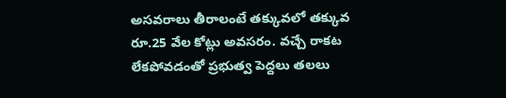అసవరాలు తీరాలంటే తక్కువలో తక్కువ రూ.25 వేల కోట్లు అవసరం. వచ్చే రాకట లేకపోవడంతో ప్రభుత్వ పెద్దలు తలలు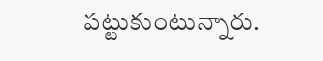పట్టుకుంటున్నారు.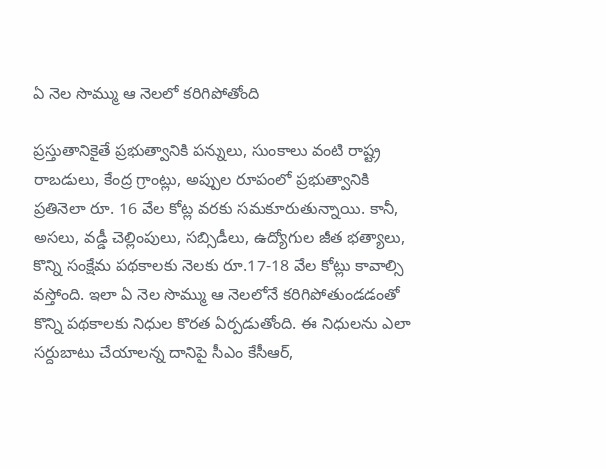ఏ నెల సొమ్ము ఆ నెలలో కరిగిపోతోంది

ప్రస్తుతానికైతే ప్రభుత్వానికి పన్నులు, సుంకాలు వంటి రాష్ట్ర రాబడులు, కేంద్ర గ్రాంట్లు, అప్పుల రూపంలో ప్రభుత్వానికి ప్రతినెలా రూ. 16 వేల కోట్ల వరకు సమకూరుతున్నాయి. కానీ, అసలు, వడ్డీ చెల్లింపులు, సబ్సిడీలు, ఉద్యోగుల జీత భత్యాలు, కొన్ని సంక్షేమ పథకాలకు నెలకు రూ.17-18 వేల కోట్లు కావాల్సి వస్తోంది. ఇలా ఏ నెల సొమ్ము ఆ నెలలోనే కరిగిపోతుండడంతో కొన్ని పథకాలకు నిధుల కొరత ఏర్పడుతోంది. ఈ నిధులను ఎలా సర్దుబాటు చేయాలన్న దానిపై సీఎం కేసీఆర్‌,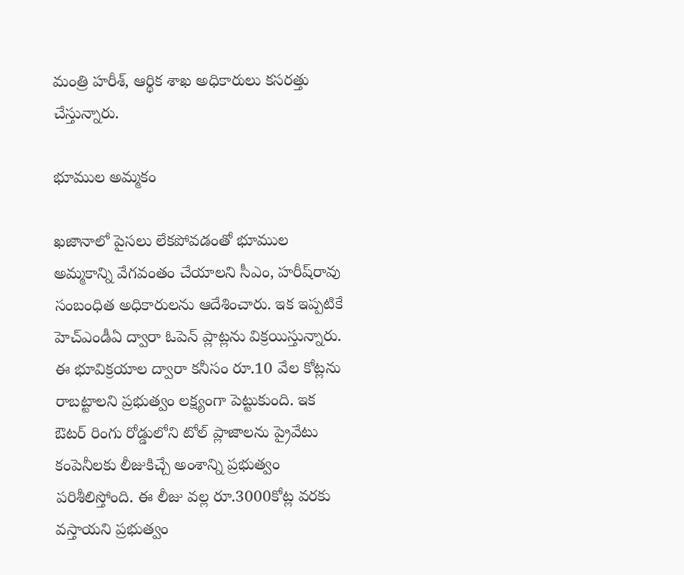మంత్రి హరీశ్‌, ఆర్థిక శాఖ అధికారులు కసరత్తు చేస్తున్నారు.

భూముల అమ్మకం

ఖజానాలో పైసలు లేకపోవడంతో భూముల అమ్మకాన్ని వేగవంతం చేయాలని సీఎం, హరీష్‌రావు సంబంధిత అధికారులను ఆదేశించారు. ఇక ఇప్పటికే హెచ్‌ఎండీఏ ద్వారా ఓపెన్‌ ప్లాట్లను విక్రయిస్తున్నారు. ఈ భూవిక్రయాల ద్వారా కనీసం రూ.10 వేల కోట్లను రాబట్టాలని ప్రభుత్వం లక్ష్యంగా పెట్టుకుంది. ఇక ఔటర్‌ రింగు రోడ్డులోని టోల్‌ ప్లాజాలను ప్రైవేటు కంపెనీలకు లీజుకిచ్చే అంశాన్ని ప్రభుత్వం పరిశీలిస్తోంది. ఈ లీజు వల్ల రూ.3000కోట్ల వరకు వస్తాయని ప్రభుత్వం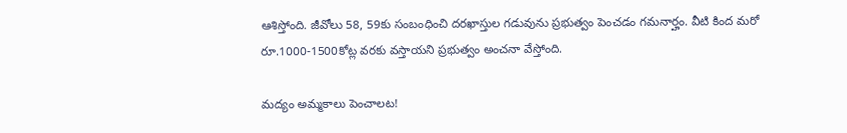ఆశిస్తోంది. జీవోలు 58, 59కు సంబంధించి దరఖాస్తుల గడువును ప్రభుత్వం పెంచడం గమనార్హం. వీటి కింద మరో రూ.1000-1500కోట్ల వరకు వస్తాయని ప్రభుత్వం అంచనా వేస్తోంది.

మద్యం అమ్మకాలు పెంచాలట!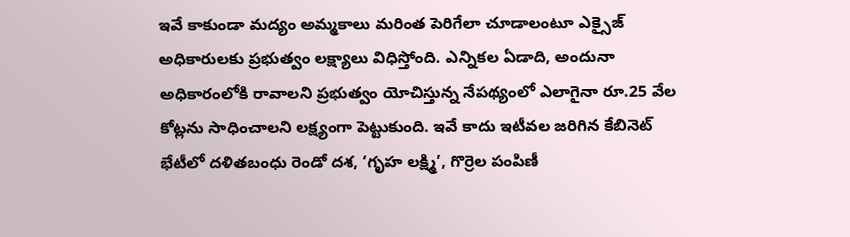ఇవే కాకుండా మద్యం అమ్మకాలు మరింత పెరిగేలా చూడాలంటూ ఎక్సైజ్‌ అధికారులకు ప్రభుత్వం లక్ష్యాలు విధిస్తోంది. ఎన్నికల ఏడాది, అందునా అధికారంలోకి రావాలని ప్రభుత్వం యోచిస్తున్న నేపథ్యంలో ఎలాగైనా రూ.25 వేల కోట్లను సాధించాలని లక్ష్యంగా పెట్టుకుంది. ఇవే కాదు ఇటీవల జరిగిన కేబినెట్‌ భేటీలో దళితబంధు రెండో దశ, ‘గృహ లక్ష్మి’, గొర్రెల పంపిణీ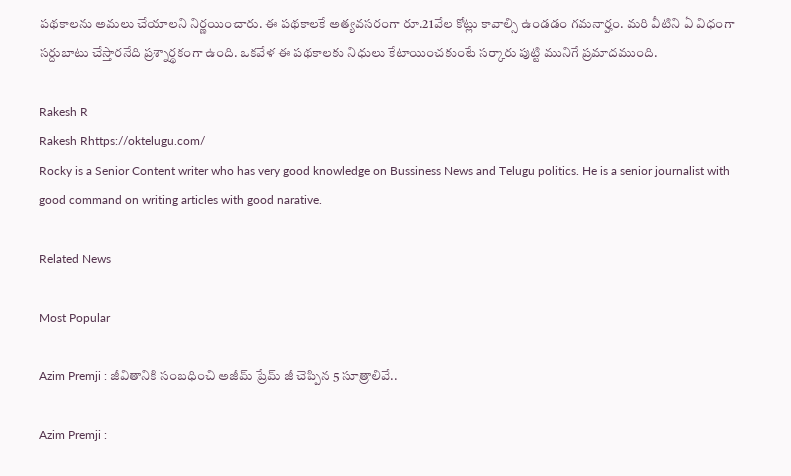పథకాలను అమలు చేయాలని నిర్ణయించారు. ఈ పథకాలకే అత్యవసరంగా రూ.21వేల కోట్లు కావాల్సి ఉండడం గమనార్హం. మరి వీటిని ఏ విధంగా సర్దుబాటు చేస్తారనేది ప్రశ్నార్థకంగా ఉంది. ఒకవేళ ఈ పథకాలకు నిధులు కేటాయించకుంటే సర్కారు పుట్టి మునిగే ప్రమాదముంది.

Rakesh R
Rakesh Rhttps://oktelugu.com/
Rocky is a Senior Content writer who has very good knowledge on Bussiness News and Telugu politics. He is a senior journalist with good command on writing articles with good narative.

Related News

Most Popular

Azim Premji : జీవితానికి సంబధించి అజీమ్ ప్రేమ్ జీ చెప్పిన 5 సూత్రాలివే..

Azim Premji :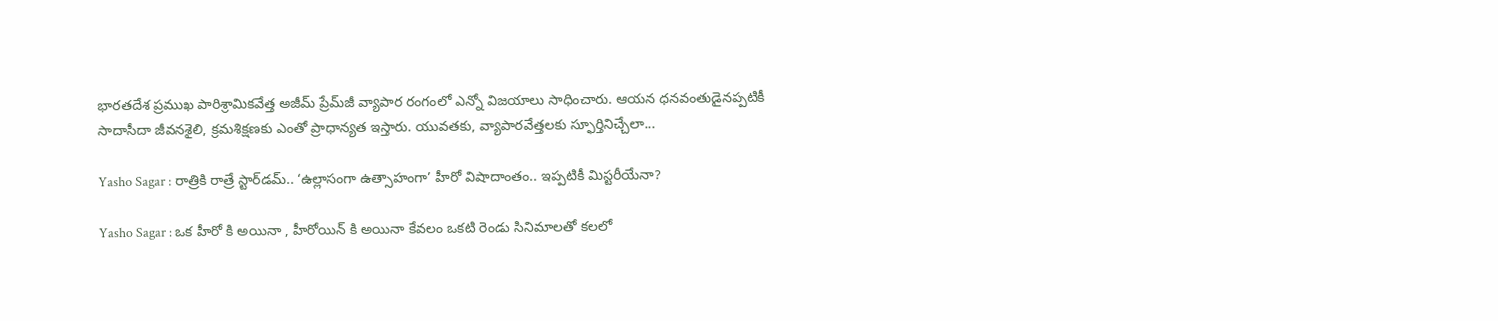భారతదేశ ప్రముఖ పారిశ్రామికవేత్త అజీమ్ ప్రేమ్‌జీ వ్యాపార రంగంలో ఎన్నో విజయాలు సాధించారు. ఆయన ధనవంతుడైనప్పటికీ సాదాసీదా జీవనశైలి, క్రమశిక్షణకు ఎంతో ప్రాధాన్యత ఇస్తారు. యువతకు, వ్యాపారవేత్తలకు స్ఫూర్తినిచ్చేలా...

Yasho Sagar : రాత్రికి రాత్రే స్టార్‌డమ్.. ‘ఉల్లాసంగా ఉత్సాహంగా’ హీరో విషాదాంతం.. ఇప్పటికీ మిస్టరీయేనా?

Yasho Sagar : ఒక హీరో కి అయినా , హీరోయిన్ కి అయినా కేవలం ఒకటి రెండు సినిమాలతో కలలో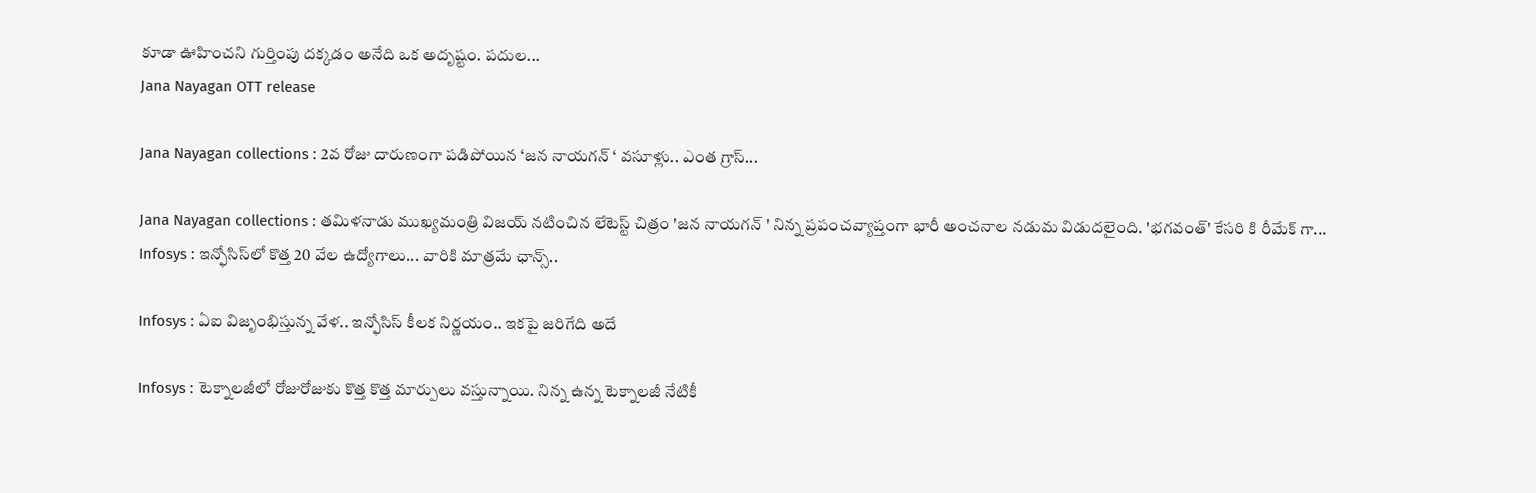కూడా ఊహించని గుర్తింపు దక్కడం అనేది ఒక అదృష్టం. పదుల...
Jana Nayagan OTT release

Jana Nayagan collections : 2వ రోజు దారుణంగా పడిపోయిన ‘జన నాయగన్ ‘ వసూళ్లు.. ఎంత గ్రాస్...

Jana Nayagan collections : తమిళనాడు ముఖ్యమంత్రి విజయ్ నటించిన లేటెస్ట్ చిత్రం 'జన నాయగన్ ' నిన్న ప్రపంచవ్యాప్తంగా భారీ అంచనాల నడుమ విడుదలైంది. 'భగవంత్' కేసరి కి రీమేక్ గా...
Infosys : ఇన్ఫోసిస్‌లో కొత్త 20 వేల ఉద్యోగాలు... వారికి మాత్రమే ఛాన్స్‌..

Infosys : ఏఐ విజృంభిస్తున్న వేళ.. ఇన్ఫోసిస్ కీలక నిర్ణయం.. ఇకపై జరిగేది అదే

Infosys : టెక్నాలజీలో రోజురోజుకు కొత్త కొత్త మార్పులు వస్తున్నాయి. నిన్న ఉన్న టెక్నాలజీ నేటికీ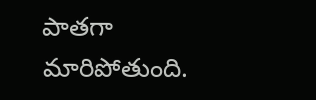పాతగా మారిపోతుంది.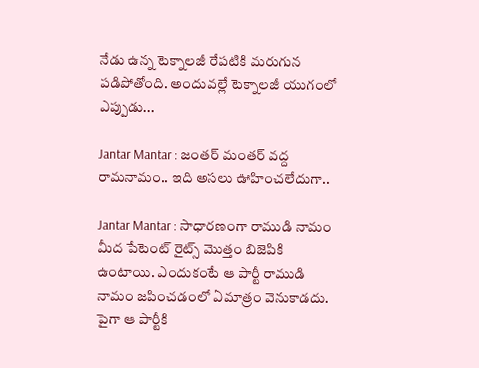నేడు ఉన్న టెక్నాలజీ రేపటికి మరుగున పడిపోతోంది. అందువల్లే టెక్నాలజీ యుగంలో ఎప్పుడు...

Jantar Mantar : జంతర్ మంతర్ వద్ద రామనామం.. ఇది అసలు ఊహించలేదుగా..

Jantar Mantar : సాధారణంగా రాముడి నామం మీద పేటెంట్ రైట్స్ మొత్తం బిజెపికి ఉంటాయి. ఎందుకంటే ఆ పార్టీ రాముడి నామం జపించడంలో ఏమాత్రం వెనుకాడదు. పైగా ఆ పార్టీకి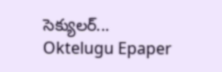సెక్యులర్...
Oktelugu Epaper